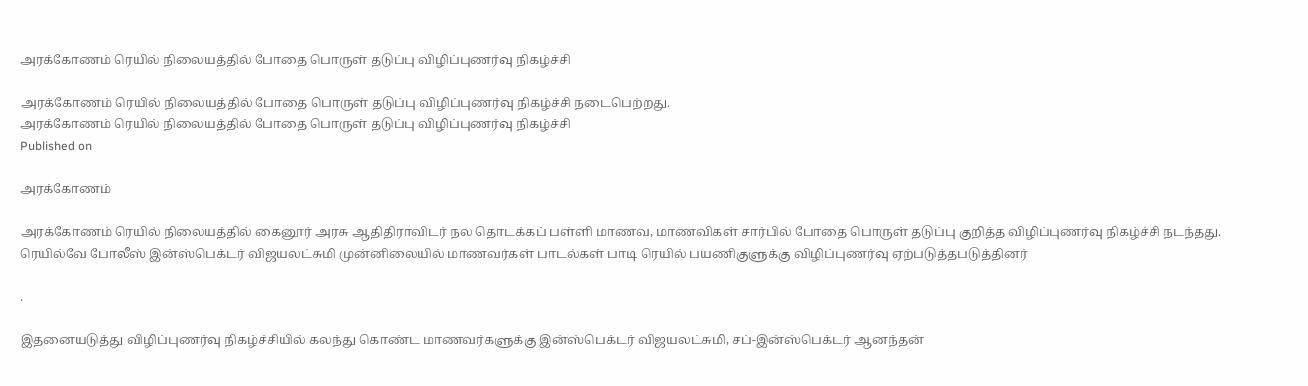அரக்கோணம் ரெயில் நிலையத்தில் போதை பொருள் தடுப்பு விழிப்புணர்வு நிகழ்ச்சி

அரக்கோணம் ரெயில் நிலையத்தில் போதை பொருள் தடுப்பு விழிப்புணர்வு நிகழ்ச்சி நடைபெற்றது.
அரக்கோணம் ரெயில் நிலையத்தில் போதை பொருள் தடுப்பு விழிப்புணர்வு நிகழ்ச்சி
Published on

அரக்கோணம்

அரக்கோணம் ரெயில் நிலையத்தில் கைனூர் அரசு ஆதிதிராவிடர் நல தொடக்கப் பள்ளி மாணவ, மாணவிகள் சார்பில் போதை பொருள் தடுப்பு குறித்த விழிப்புணர்வு நிகழ்ச்சி நடந்தது. ரெயில்வே போலீஸ் இன்ஸ்பெக்டர் விஜயலட்சுமி முன்னிலையில் மாணவர்கள் பாடல்கள் பாடி ரெயில் பயணிகுளுக்கு விழிப்புணர்வு ஏற்படுத்தபடுத்தினர்

.

இதனையடுத்து விழிப்புணர்வு நிகழ்ச்சியில் கலந்து கொண்ட மாணவர்களுக்கு இன்ஸ்பெக்டர் விஜயலட்சுமி, சப்-இன்ஸ்பெக்டர் ஆனந்தன்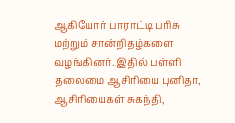ஆகியோர் பாராட்டி பரிசு மற்றும் சான்றிதழ்களை வழங்கினர். இதில் பள்ளி தலைமை ஆசிரியை புனிதா, ஆசிரியைகள் சுகந்தி,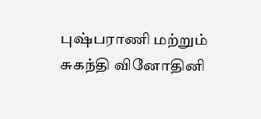புஷ்பராணி மற்றும் சுகந்தி வினோதினி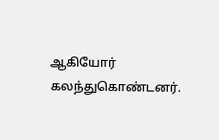ஆகியோர் கலந்துகொண்டனர்.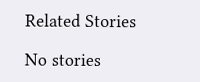Related Stories

No stories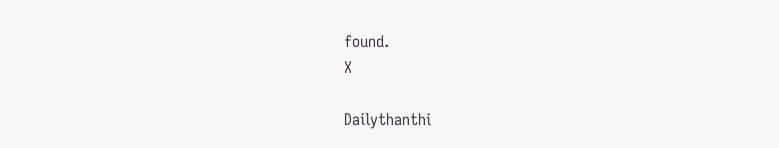found.
X

Dailythanthi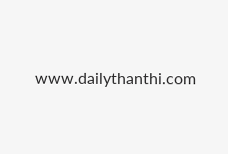www.dailythanthi.com